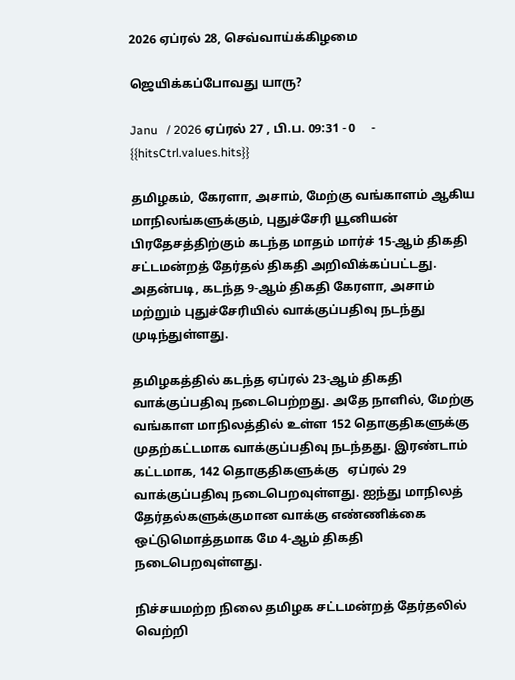2026 ஏப்ரல் 28, செவ்வாய்க்கிழமை

ஜெயிக்கப்போவது யாரு?

Janu   / 2026 ஏப்ரல் 27 , பி.ப. 09:31 - 0     - {{hitsCtrl.values.hits}}

தமிழகம், கேரளா, அசாம், மேற்கு வங்காளம் ஆகிய மாநிலங்களுக்கும், புதுச்சேரி யூனியன் பிரதேசத்திற்கும் கடந்த மாதம் மார்ச் 15-ஆம் திகதி சட்டமன்றத் தேர்தல் திகதி அறிவிக்கப்பட்டது. அதன்படி, கடந்த 9-ஆம் திகதி கேரளா, அசாம் மற்றும் புதுச்சேரியில் வாக்குப்பதிவு நடந்து முடிந்துள்ளது.

தமிழகத்தில் கடந்த ஏப்ரல் 23-ஆம் திகதி வாக்குப்பதிவு நடைபெற்றது. அதே நாளில், மேற்கு வங்காள மாநிலத்தில் உள்ள 152 தொகுதிகளுக்கு முதற்கட்டமாக வாக்குப்பதிவு நடந்தது. இரண்டாம் கட்டமாக, 142 தொகுதிகளுக்கு   ஏப்ரல் 29 வாக்குப்பதிவு நடைபெறவுள்ளது. ஐந்து மாநிலத் தேர்தல்களுக்குமான வாக்கு எண்ணிக்கை ஒட்டுமொத்தமாக மே 4-ஆம் திகதி நடைபெறவுள்ளது.

நிச்சயமற்ற நிலை தமிழக சட்டமன்றத் தேர்தலில் வெற்றி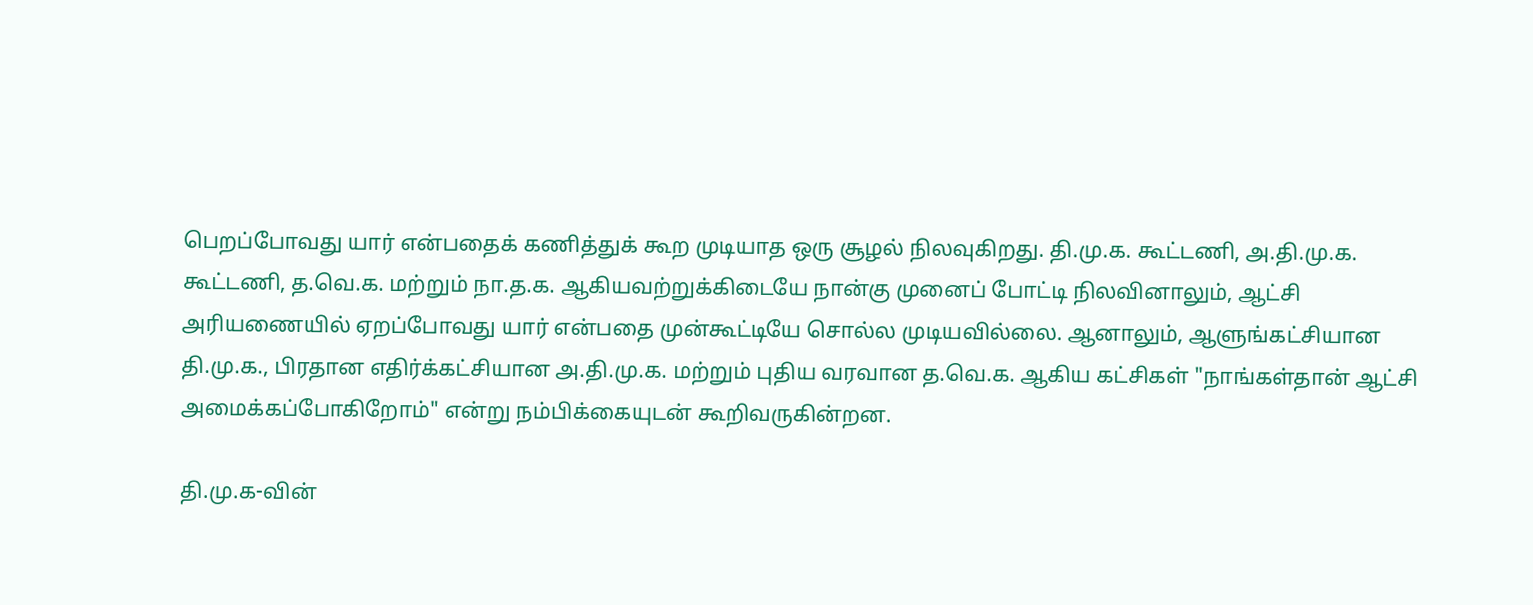பெறப்போவது யார் என்பதைக் கணித்துக் கூற முடியாத ஒரு சூழல் நிலவுகிறது. தி.மு.க. கூட்டணி, அ.தி.மு.க. கூட்டணி, த.வெ.க. மற்றும் நா.த.க. ஆகியவற்றுக்கிடையே நான்கு முனைப் போட்டி நிலவினாலும், ஆட்சி அரியணையில் ஏறப்போவது யார் என்பதை முன்கூட்டியே சொல்ல முடியவில்லை. ஆனாலும், ஆளுங்கட்சியான தி.மு.க., பிரதான எதிர்க்கட்சியான அ.தி.மு.க. மற்றும் புதிய வரவான த.வெ.க. ஆகிய கட்சிகள் "நாங்கள்தான் ஆட்சி அமைக்கப்போகிறோம்" என்று நம்பிக்கையுடன் கூறிவருகின்றன.

தி.மு.க-வின்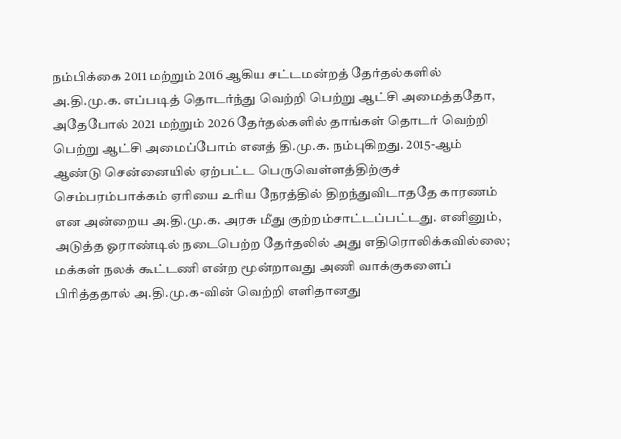நம்பிக்கை 2011 மற்றும் 2016 ஆகிய சட்டமன்றத் தேர்தல்களில் அ.தி.மு.க. எப்படித் தொடர்ந்து வெற்றி பெற்று ஆட்சி அமைத்ததோ, அதேபோல் 2021 மற்றும் 2026 தேர்தல்களில் தாங்கள் தொடர் வெற்றி பெற்று ஆட்சி அமைப்போம் எனத் தி.மு.க. நம்புகிறது. 2015-ஆம் ஆண்டு சென்னையில் ஏற்பட்ட பெருவெள்ளத்திற்குச் செம்பரம்பாக்கம் ஏரியை உரிய நேரத்தில் திறந்துவிடாததே காரணம் என அன்றைய அ.தி.மு.க. அரசு மீது குற்றம்சாட்டப்பட்டது. எனினும், அடுத்த ஓராண்டில் நடைபெற்ற தேர்தலில் அது எதிரொலிக்கவில்லை; மக்கள் நலக் கூட்டணி என்ற மூன்றாவது அணி வாக்குகளைப் பிரித்ததால் அ.தி.மு.க-வின் வெற்றி எளிதானது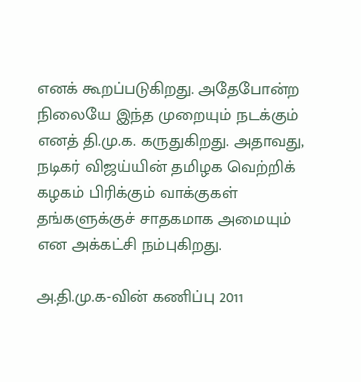எனக் கூறப்படுகிறது. அதேபோன்ற நிலையே இந்த முறையும் நடக்கும் எனத் தி.மு.க. கருதுகிறது. அதாவது, நடிகர் விஜய்யின் தமிழக வெற்றிக் கழகம் பிரிக்கும் வாக்குகள் தங்களுக்குச் சாதகமாக அமையும் என அக்கட்சி நம்புகிறது.

அ.தி.மு.க-வின் கணிப்பு 2011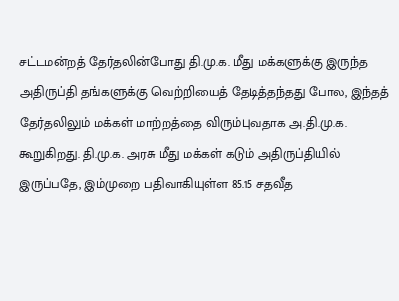சட்டமன்றத் தேர்தலின்போது தி.மு.க. மீது மக்களுக்கு இருந்த அதிருப்தி தங்களுக்கு வெற்றியைத் தேடித்தந்தது போல, இந்தத் தேர்தலிலும் மக்கள் மாற்றத்தை விரும்புவதாக அ.தி.மு.க. கூறுகிறது. தி.மு.க. அரசு மீது மக்கள் கடும் அதிருப்தியில் இருப்பதே, இம்முறை பதிவாகியுள்ள 85.15 சதவீத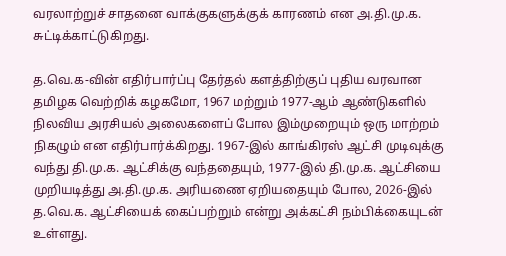வரலாற்றுச் சாதனை வாக்குகளுக்குக் காரணம் என அ.தி.மு.க. சுட்டிக்காட்டுகிறது.

த.வெ.க-வின் எதிர்பார்ப்பு தேர்தல் களத்திற்குப் புதிய வரவான தமிழக வெற்றிக் கழகமோ, 1967 மற்றும் 1977-ஆம் ஆண்டுகளில் நிலவிய அரசியல் அலைகளைப் போல இம்முறையும் ஒரு மாற்றம் நிகழும் என எதிர்பார்க்கிறது. 1967-இல் காங்கிரஸ் ஆட்சி முடிவுக்கு வந்து தி.மு.க. ஆட்சிக்கு வந்ததையும், 1977-இல் தி.மு.க. ஆட்சியை முறியடித்து அ.தி.மு.க. அரியணை ஏறியதையும் போல, 2026-இல் த.வெ.க. ஆட்சியைக் கைப்பற்றும் என்று அக்கட்சி நம்பிக்கையுடன் உள்ளது.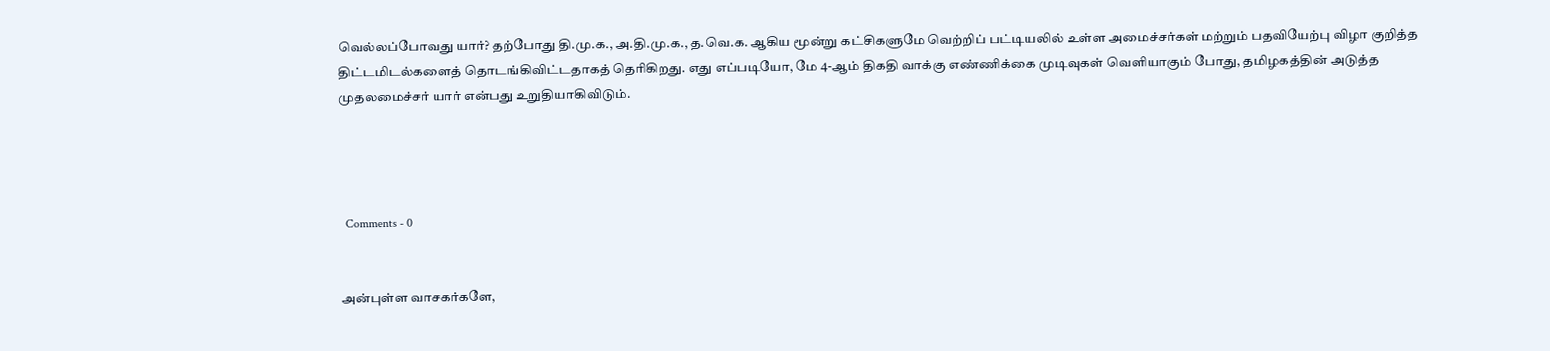வெல்லப்போவது யார்? தற்போது தி.மு.க., அ.தி.மு.க., த.வெ.க. ஆகிய மூன்று கட்சிகளுமே வெற்றிப் பட்டியலில் உள்ள அமைச்சர்கள் மற்றும் பதவியேற்பு விழா குறித்த திட்டமிடல்களைத் தொடங்கிவிட்டதாகத் தெரிகிறது. எது எப்படியோ, மே 4-ஆம் திகதி வாக்கு எண்ணிக்கை முடிவுகள் வெளியாகும் போது, தமிழகத்தின் அடுத்த முதலமைச்சர் யார் என்பது உறுதியாகிவிடும்.




  Comments - 0


அன்புள்ள வாசகர்களே,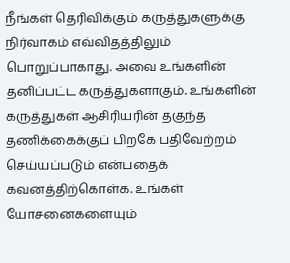நீங்கள் தெரிவிக்கும் கருத்துகளுக்கு நிர்வாகம் எவ்விதத்திலும் பொறுப்பாகாது. அவை உங்களின் தனிப்பட்ட கருத்துகளாகும். உங்களின் கருத்துகள் ஆசிரியரின் தகுந்த தணிக்கைக்குப் பிறகே பதிவேற்றம் செய்யப்படும் என்பதைக் கவனத்திற்கொள்க. உங்கள் யோசனைகளையும்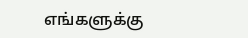எங்களுக்கு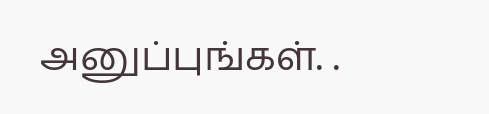அனுப்புங்கள். .